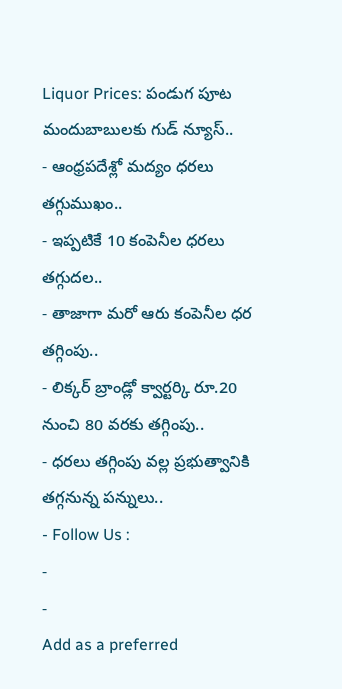Liquor Prices: పండుగ పూట మందుబాబులకు గుడ్ న్యూస్..
- ఆంధ్రపదేశ్లో మద్యం ధరలు తగ్గుముఖం..
- ఇప్పటికే 10 కంపెనీల ధరలు తగ్గుదల..
- తాజాగా మరో ఆరు కంపెనీల ధర తగ్గింపు..
- లిక్కర్ బ్రాండ్లో క్వార్టర్కి రూ.20 నుంచి 80 వరకు తగ్గింపు..
- ధరలు తగ్గింపు వల్ల ప్రభుత్వానికి తగ్గనున్న పన్నులు..
- Follow Us :
-
-
Add as a preferred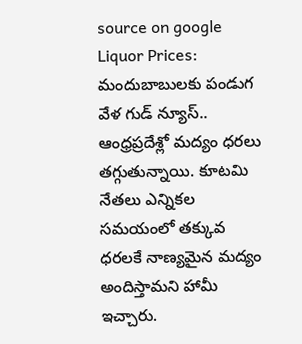source on google
Liquor Prices: మందుబాబులకు పండుగ వేళ గుడ్ న్యూస్.. ఆంధ్రప్రదేశ్లో మద్యం ధరలు తగ్గుతున్నాయి. కూటమి నేతలు ఎన్నికల సమయంలో తక్కువ ధరలకే నాణ్యమైన మద్యం అందిస్తామని హామీ ఇచ్చారు.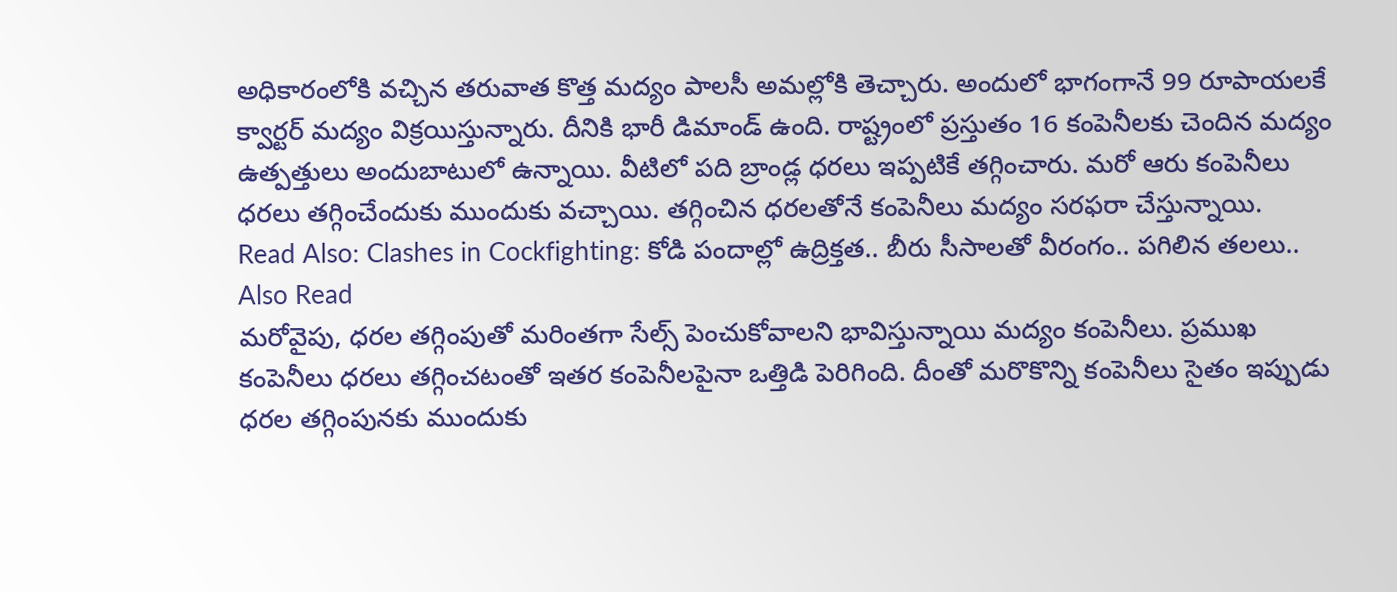అధికారంలోకి వచ్చిన తరువాత కొత్త మద్యం పాలసీ అమల్లోకి తెచ్చారు. అందులో భాగంగానే 99 రూపాయలకే క్వార్టర్ మద్యం విక్రయిస్తున్నారు. దీనికి భారీ డిమాండ్ ఉంది. రాష్ట్రంలో ప్రస్తుతం 16 కంపెనీలకు చెందిన మద్యం ఉత్పత్తులు అందుబాటులో ఉన్నాయి. వీటిలో పది బ్రాండ్ల ధరలు ఇప్పటికే తగ్గించారు. మరో ఆరు కంపెనీలు ధరలు తగ్గించేందుకు ముందుకు వచ్చాయి. తగ్గించిన ధరలతోనే కంపెనీలు మద్యం సరఫరా చేస్తున్నాయి.
Read Also: Clashes in Cockfighting: కోడి పందాల్లో ఉద్రిక్తత.. బీరు సీసాలతో వీరంగం.. పగిలిన తలలు..
Also Read
మరోవైపు, ధరల తగ్గింపుతో మరింతగా సేల్స్ పెంచుకోవాలని భావిస్తున్నాయి మద్యం కంపెనీలు. ప్రముఖ కంపెనీలు ధరలు తగ్గించటంతో ఇతర కంపెనీలపైనా ఒత్తిడి పెరిగింది. దీంతో మరొకొన్ని కంపెనీలు సైతం ఇప్పుడు ధరల తగ్గింపునకు ముందుకు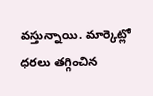వస్తున్నాయి. మార్కెట్లో ధరలు తగ్గించిన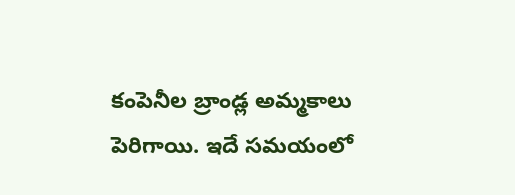కంపెనీల బ్రాండ్ల అమ్మకాలు పెరిగాయి. ఇదే సమయంలో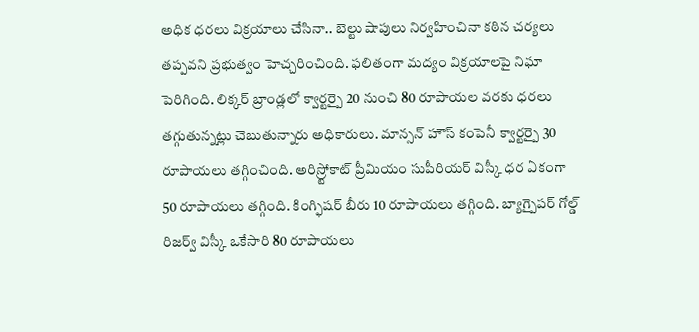అధిక ధరలు విక్రయాలు చేసినా.. బెల్టు షాపులు నిర్వహించినా కఠిన చర్యలు తప్పవని ప్రభుత్వం హెచ్చరించింది. ఫలితంగా మద్యం విక్రయాలపై నిఘా పెరిగింది. లిక్కర్ బ్రాండ్లలో క్వార్టర్పై 20 నుంచి 80 రూపాయల వరకు ధరలు తగ్గుతున్నట్లు చెబుతున్నారు అధికారులు. మాన్సన్ హౌస్ కంపెనీ క్వార్టర్పై 30 రూపాయలు తగ్గించింది. అరిస్ర్టోకాట్ ప్రీమియం సుపీరియర్ విస్కీ ధర ఏకంగా 50 రూపాయలు తగ్గింది. కింగ్ఫిషర్ బీరు 10 రూపాయలు తగ్గింది. బ్యాగ్పైపర్ గోల్డ్ రిజర్వ్ విస్కీ ఒకేసారి 80 రూపాయలు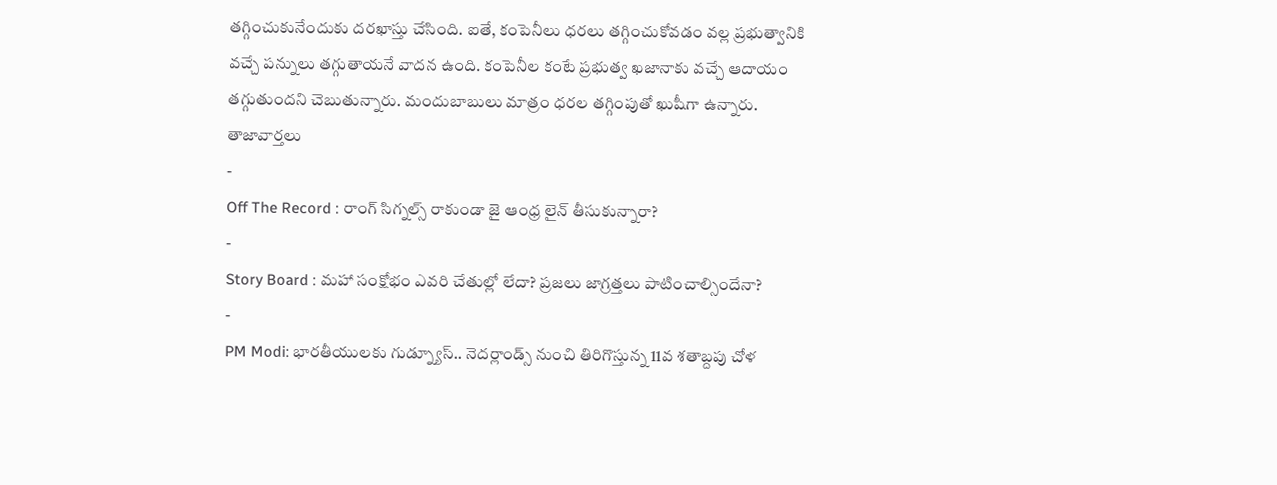తగ్గించుకునేందుకు దరఖాస్తు చేసింది. ఐతే, కంపెనీలు ధరలు తగ్గించుకోవడం వల్ల ప్రభుత్వానికి వచ్చే పన్నులు తగ్గుతాయనే వాదన ఉంది. కంపెనీల కంటే ప్రభుత్వ ఖజానాకు వచ్చే ఆదాయం తగ్గుతుందని చెబుతున్నారు. మందుబాబులు మాత్రం ధరల తగ్గింపుతో ఖుషీగా ఉన్నారు.
తాజావార్తలు
-
Off The Record : రాంగ్ సిగ్నల్స్ రాకుండా జై ఆంధ్ర లైన్ తీసుకున్నారా?
-
Story Board : మహా సంక్షోభం ఎవరి చేతుల్లో లేదా? ప్రజలు జాగ్రత్తలు పాటించాల్సిందేనా?
-
PM Modi: భారతీయులకు గుడ్న్యూస్.. నెదర్లాండ్స్ నుంచి తిరిగొస్తున్న 11వ శతాబ్దపు చోళ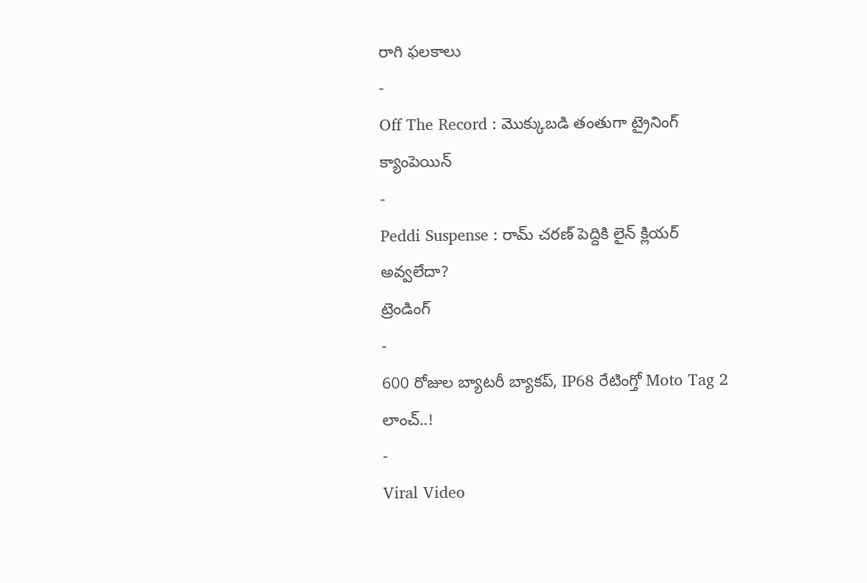రాగి ఫలకాలు
-
Off The Record : మొక్కుబడి తంతుగా ట్రైనింగ్ క్యాంపెయిన్
-
Peddi Suspense : రామ్ చరణ్ పెద్దికి లైన్ క్లియర్ అవ్వలేదా?
ట్రెండింగ్
-
600 రోజుల బ్యాటరీ బ్యాకప్, IP68 రేటింగ్తో Moto Tag 2 లాంచ్..!
-
Viral Video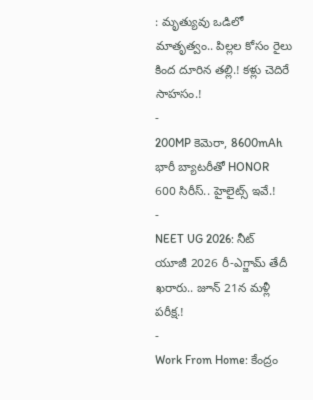: మృత్యువు ఒడిలో మాతృత్వం.. పిల్లల కోసం రైలు కింద దూరిన తల్లి.! కళ్లు చెదిరే సాహసం.!
-
200MP కెమెరా, 8600mAh భారీ బ్యాటరీతో HONOR 600 సిరీస్.. హైలైట్స్ ఇవే.!
-
NEET UG 2026: నీట్ యూజీ 2026 రీ-ఎగ్జామ్ తేదీ ఖరారు.. జూన్ 21న మళ్లీ పరీక్ష.!
-
Work From Home: కేంద్రం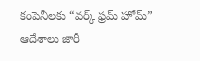కంపెనీలకు “వర్క్ ఫ్రమ్ హోమ్” ఆదేశాలు జారీ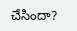చేసిందా?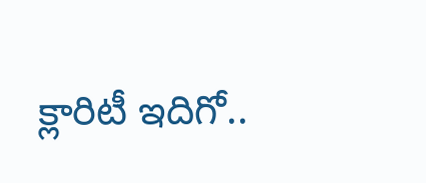క్లారిటీ ఇదిగో..